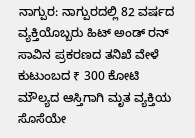ನಾಗ್ಪುರ: ನಾಗ್ಪುರದಲ್ಲಿ 82 ವರ್ಷದ ವ್ಯಕ್ತಿಯೊಬ್ಬರು ಹಿಟ್ ಅಂಡ್ ರನ್ ಸಾವಿನ ಪ್ರಕರಣದ ತನಿಖೆ ವೇಳೆ ಕುಟುಂಬದ ₹ 300 ಕೋಟಿ ಮೌಲ್ಯದ ಆಸ್ತಿಗಾಗಿ ಮೃತ ವ್ಯಕ್ತಿಯ ಸೊಸೆಯೇ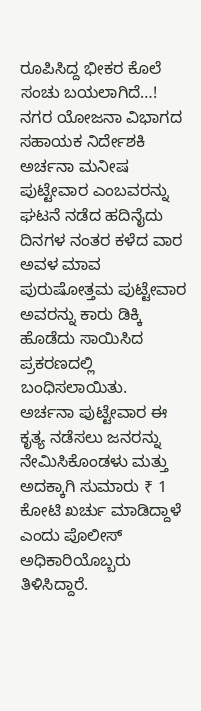ರೂಪಿಸಿದ್ದ ಭೀಕರ ಕೊಲೆ ಸಂಚು ಬಯಲಾಗಿದೆ…!
ನಗರ ಯೋಜನಾ ವಿಭಾಗದ ಸಹಾಯಕ ನಿರ್ದೇಶಕಿ ಅರ್ಚನಾ ಮನೀಷ ಪುಟ್ಟೇವಾರ ಎಂಬವರನ್ನು ಘಟನೆ ನಡೆದ ಹದಿನೈದು ದಿನಗಳ ನಂತರ ಕಳೆದ ವಾರ ಅವಳ ಮಾವ ಪುರುಷೋತ್ತಮ ಪುಟ್ಟೇವಾರ ಅವರನ್ನು ಕಾರು ಡಿಕ್ಕಿ ಹೊಡೆದು ಸಾಯಿಸಿದ ಪ್ರಕರಣದಲ್ಲಿ ಬಂಧಿಸಲಾಯಿತು.
ಅರ್ಚನಾ ಪುಟ್ಟೇವಾರ ಈ ಕೃತ್ಯ ನಡೆಸಲು ಜನರನ್ನು ನೇಮಿಸಿಕೊಂಡಳು ಮತ್ತು ಅದಕ್ಕಾಗಿ ಸುಮಾರು ₹ 1 ಕೋಟಿ ಖರ್ಚು ಮಾಡಿದ್ದಾಳೆ ಎಂದು ಪೊಲೀಸ್ ಅಧಿಕಾರಿಯೊಬ್ಬರು ತಿಳಿಸಿದ್ದಾರೆ.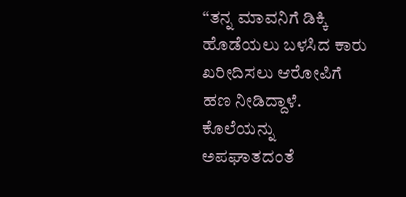“ತನ್ನ ಮಾವನಿಗೆ ಡಿಕ್ಕಿ ಹೊಡೆಯಲು ಬಳಸಿದ ಕಾರು ಖರೀದಿಸಲು ಆರೋಪಿಗೆ ಹಣ ನೀಡಿದ್ದಾಳೆ. ಕೊಲೆಯನ್ನು ಅಪಘಾತದಂತೆ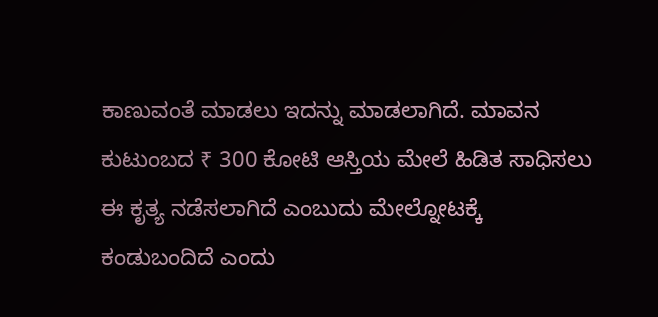ಕಾಣುವಂತೆ ಮಾಡಲು ಇದನ್ನು ಮಾಡಲಾಗಿದೆ. ಮಾವನ ಕುಟುಂಬದ ₹ 300 ಕೋಟಿ ಆಸ್ತಿಯ ಮೇಲೆ ಹಿಡಿತ ಸಾಧಿಸಲು ಈ ಕೃತ್ಯ ನಡೆಸಲಾಗಿದೆ ಎಂಬುದು ಮೇಲ್ನೋಟಕ್ಕೆ ಕಂಡುಬಂದಿದೆ ಎಂದು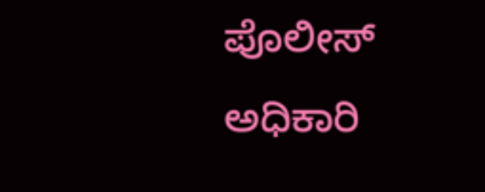ಪೊಲೀಸ್ ಅಧಿಕಾರಿ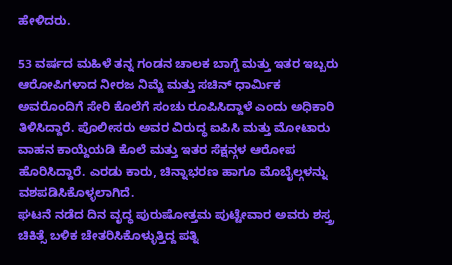ಹೇಳಿದರು.

53 ವರ್ಷದ ಮಹಿಳೆ ತನ್ನ ಗಂಡನ ಚಾಲಕ ಬಾಗ್ಡೆ ಮತ್ತು ಇತರ ಇಬ್ಬರು ಆರೋಪಿಗಳಾದ ನೀರಜ ನಿಮ್ಜೆ ಮತ್ತು ಸಚಿನ್ ಧಾರ್ಮಿಕ ಅವರೊಂದಿಗೆ ಸೇರಿ ಕೊಲೆಗೆ ಸಂಚು ರೂಪಿಸಿದ್ದಾಳೆ ಎಂದು ಅಧಿಕಾರಿ ತಿಳಿಸಿದ್ದಾರೆ. ಪೊಲೀಸರು ಅವರ ವಿರುದ್ಧ ಐಪಿಸಿ ಮತ್ತು ಮೋಟಾರು ವಾಹನ ಕಾಯ್ದೆಯಡಿ ಕೊಲೆ ಮತ್ತು ಇತರ ಸೆಕ್ಷನ್ಗಳ ಆರೋಪ ಹೊರಿಸಿದ್ದಾರೆ. ಎರಡು ಕಾರು, ಚಿನ್ನಾಭರಣ ಹಾಗೂ ಮೊಬೈಲ್ಗಳನ್ನು ವಶಪಡಿಸಿಕೊಳ್ಳಲಾಗಿದೆ.
ಘಟನೆ ನಡೆದ ದಿನ ವೃದ್ಧ ಪುರುಷೋತ್ತಮ ಪುಟ್ಟೇವಾರ ಅವರು ಶಸ್ತ್ರ ಚಿಕಿತ್ಸೆ ಬಳಿಕ ಚೇತರಿಸಿಕೊಳ್ಳುತ್ತಿದ್ದ ಪತ್ನಿ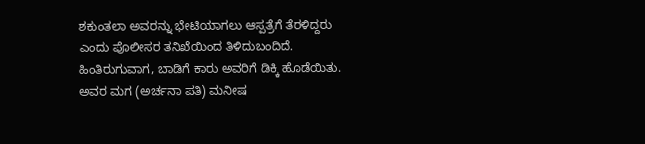ಶಕುಂತಲಾ ಅವರನ್ನು ಭೇಟಿಯಾಗಲು ಆಸ್ಪತ್ರೆಗೆ ತೆರಳಿದ್ದರು ಎಂದು ಪೊಲೀಸರ ತನಿಖೆಯಿಂದ ತಿಳಿದುಬಂದಿದೆ. ಹಿಂತಿರುಗುವಾಗ, ಬಾಡಿಗೆ ಕಾರು ಅವರಿಗೆ ಡಿಕ್ಕಿ ಹೊಡೆಯಿತು. ಅವರ ಮಗ (ಅರ್ಚನಾ ಪತಿ) ಮನೀಷ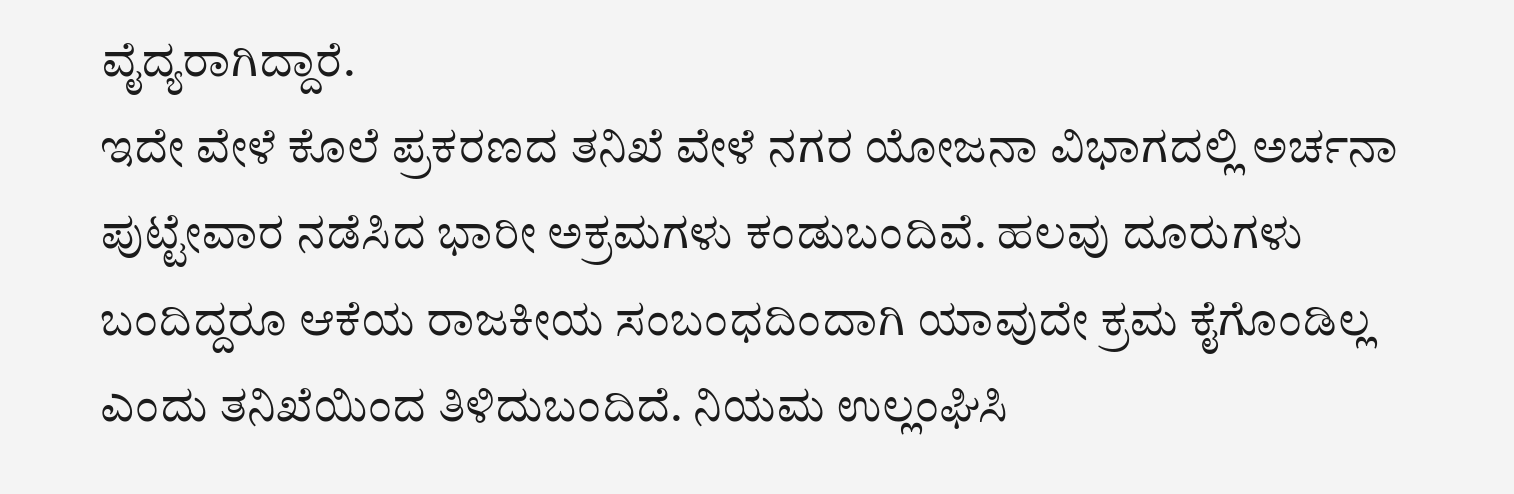ವೈದ್ಯರಾಗಿದ್ದಾರೆ.
ಇದೇ ವೇಳೆ ಕೊಲೆ ಪ್ರಕರಣದ ತನಿಖೆ ವೇಳೆ ನಗರ ಯೋಜನಾ ವಿಭಾಗದಲ್ಲಿ ಅರ್ಚನಾ ಪುಟ್ಟೇವಾರ ನಡೆಸಿದ ಭಾರೀ ಅಕ್ರಮಗಳು ಕಂಡುಬಂದಿವೆ. ಹಲವು ದೂರುಗಳು ಬಂದಿದ್ದರೂ ಆಕೆಯ ರಾಜಕೀಯ ಸಂಬಂಧದಿಂದಾಗಿ ಯಾವುದೇ ಕ್ರಮ ಕೈಗೊಂಡಿಲ್ಲ ಎಂದು ತನಿಖೆಯಿಂದ ತಿಳಿದುಬಂದಿದೆ. ನಿಯಮ ಉಲ್ಲಂಘಿಸಿ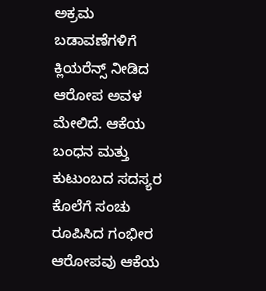ಅಕ್ರಮ ಬಡಾವಣೆಗಳಿಗೆ ಕ್ಲಿಯರೆನ್ಸ್ ನೀಡಿದ ಆರೋಪ ಅವಳ ಮೇಲಿದೆ. ಆಕೆಯ ಬಂಧನ ಮತ್ತು ಕುಟುಂಬದ ಸದಸ್ಯರ ಕೊಲೆಗೆ ಸಂಚು ರೂಪಿಸಿದ ಗಂಭೀರ ಆರೋಪವು ಆಕೆಯ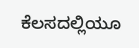ಕೆಲಸದಲ್ಲಿಯೂ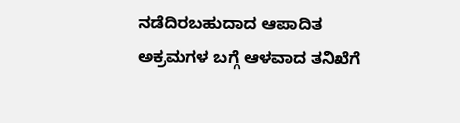ನಡೆದಿರಬಹುದಾದ ಆಪಾದಿತ ಅಕ್ರಮಗಳ ಬಗ್ಗೆ ಆಳವಾದ ತನಿಖೆಗೆ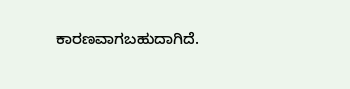ಕಾರಣವಾಗಬಹುದಾಗಿದೆ.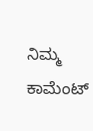ನಿಮ್ಮ ಕಾಮೆಂಟ್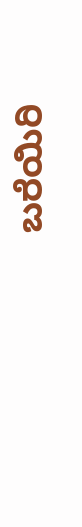ಬರೆಯಿರಿ